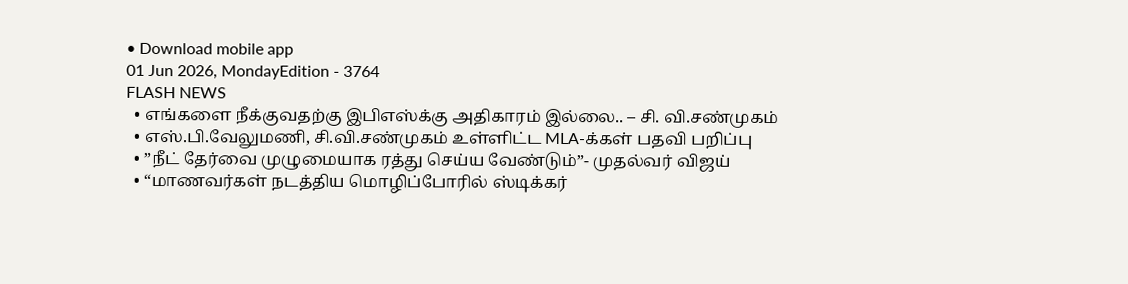• Download mobile app
01 Jun 2026, MondayEdition - 3764
FLASH NEWS
  • எங்களை நீக்குவதற்கு இபிஎஸ்க்கு அதிகாரம் இல்லை.. – சி. வி.சண்முகம்
  • எஸ்.பி.வேலுமணி, சி.வி.சண்முகம் உள்ளிட்ட MLA-க்கள் பதவி பறிப்பு
  • ”நீட் தேர்வை முழுமையாக ரத்து செய்ய வேண்டும்”- முதல்வர் விஜய்
  • “மாணவர்கள் நடத்திய மொழிப்போரில் ஸ்டிக்கர்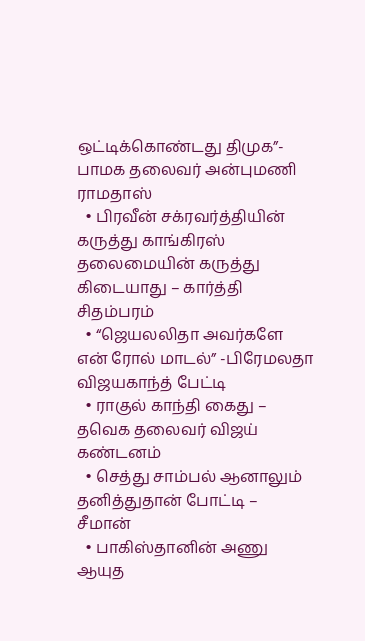ஒட்டிக்கொண்டது திமுக”- பாமக தலைவர் அன்புமணி ராமதாஸ்
  • பிரவீன் சக்ரவர்த்தியின் கருத்து காங்கிரஸ் தலைமையின் கருத்து கிடையாது – கார்த்தி சிதம்பரம்
  • “ஜெயலலிதா அவர்களே என் ரோல் மாடல்” -பிரேமலதா விஜயகாந்த் பேட்டி
  • ராகுல் காந்தி கைது – தவெக தலைவர் விஜய் கண்டனம்
  • செத்து சாம்பல் ஆனாலும் தனித்துதான் போட்டி – சீமான்
  • பாகிஸ்தானின் அணு ஆயுத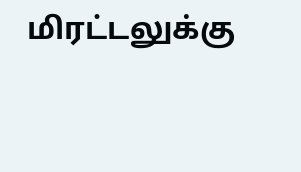மிரட்டலுக்கு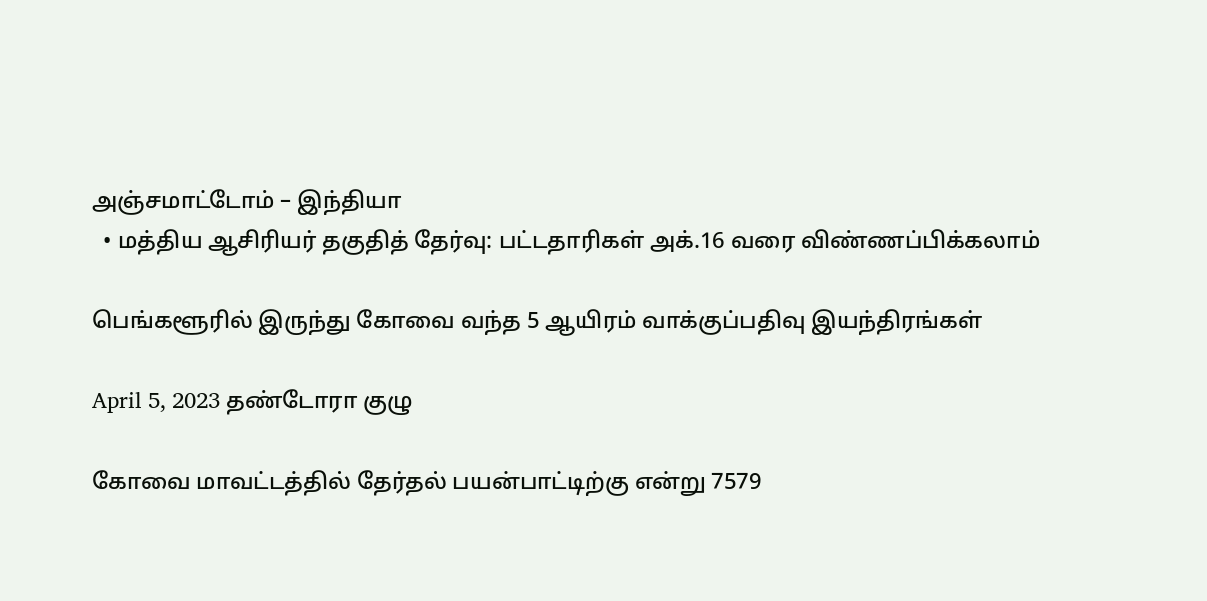அஞ்சமாட்டோம் – இந்தியா
  • மத்திய ஆசிரியர் தகுதித் தேர்வு: பட்டதாரிகள் அக்.16 வரை விண்ணப்பிக்கலாம்

பெங்களூரில் இருந்து கோவை வந்த 5 ஆயிரம் வாக்குப்பதிவு இயந்திரங்கள்

April 5, 2023 தண்டோரா குழு

கோவை மாவட்டத்தில் தேர்தல் பயன்பாட்டிற்கு என்று 7579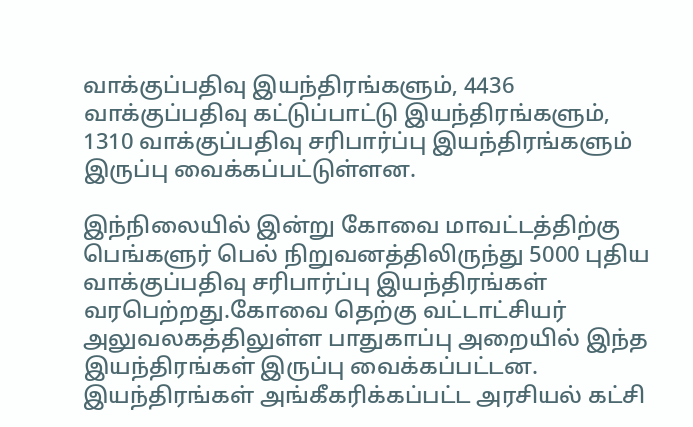வாக்குப்பதிவு இயந்திரங்களும், 4436 வாக்குப்பதிவு கட்டுப்பாட்டு இயந்திரங்களும், 1310 வாக்குப்பதிவு சரிபார்ப்பு இயந்திரங்களும் இருப்பு வைக்கப்பட்டுள்ளன.

இந்நிலையில் இன்று கோவை மாவட்டத்திற்கு பெங்களுர் பெல் நிறுவனத்திலிருந்து 5000 புதிய வாக்குப்பதிவு சரிபார்ப்பு இயந்திரங்கள் வரபெற்றது.கோவை தெற்கு வட்டாட்சியர் அலுவலகத்திலுள்ள பாதுகாப்பு அறையில் இந்த இயந்திரங்கள் இருப்பு வைக்கப்பட்டன. இயந்திரங்கள் அங்கீகரிக்கப்பட்ட அரசியல் கட்சி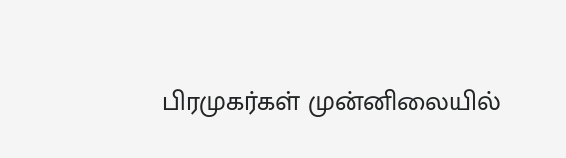பிரமுகர்கள் முன்னிலையில்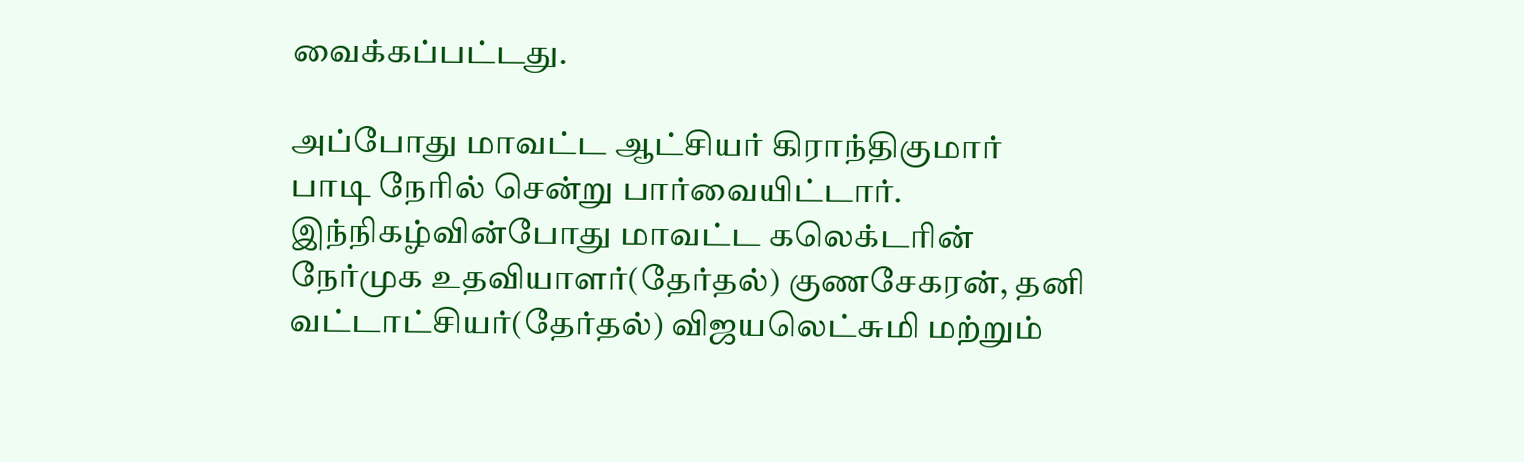வைக்கப்பட்டது.

அப்போது மாவட்ட ஆட்சியர் கிராந்திகுமார் பாடி நேரில் சென்று பார்வையிட்டார். இந்நிகழ்வின்போது மாவட்ட கலெக்டரின் நேர்முக உதவியாளர்(தேர்தல்) குணசேகரன், தனி வட்டாட்சியர்(தேர்தல்) விஜயலெட்சுமி மற்றும்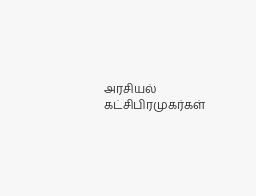அரசியல் கட்சிபிரமுகர்கள்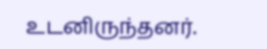உடனிருந்தனர்.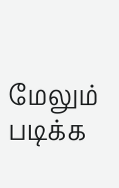மேலும் படிக்க